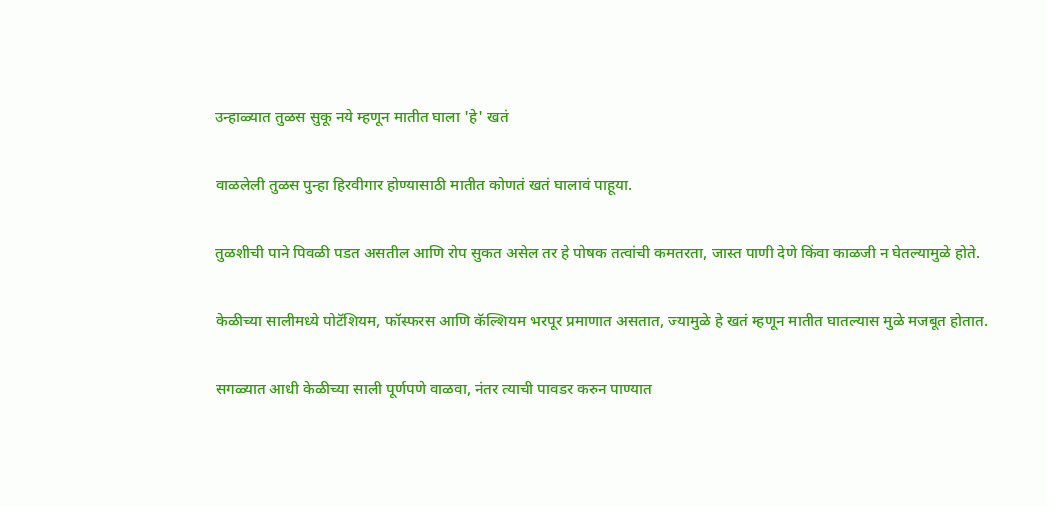उन्हाळ्यात तुळस सुकू नये म्हणून मातीत घाला 'हे' खतं

वाळलेली तुळस पुन्हा हिरवीगार होण्यासाठी मातीत कोणतं खतं घालावं पाहूया.

तुळशीची पाने पिवळी पडत असतील आणि रोप सुकत असेल तर हे पोषक तत्वांची कमतरता, जास्त पाणी देणे किंवा काळजी न घेतल्यामुळे होते.

केळीच्या सालीमध्ये पोटॅशियम, फॉस्फरस आणि कॅल्शियम भरपूर प्रमाणात असतात, ज्यामुळे हे खतं म्हणून मातीत घातल्यास मुळे मजबूत होतात.

सगळ्यात आधी केळीच्या साली पूर्णपणे वाळवा, नंतर त्याची पावडर करुन पाण्यात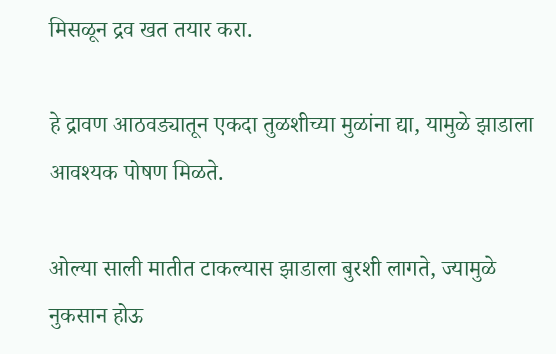मिसळून द्रव खत तयार करा.

हे द्रावण आठवड्यातून एकदा तुळशीच्या मुळांना द्या, यामुळे झाडाला आवश्यक पोषण मिळते.

ओल्या साली मातीत टाकल्यास झाडाला बुरशी लागते, ज्यामुळे नुकसान होऊ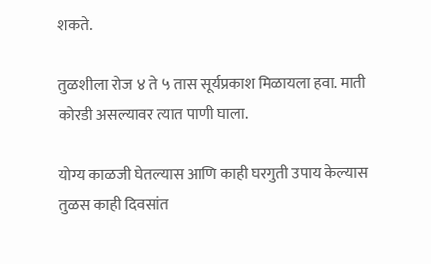शकते.

तुळशीला रोज ४ ते ५ तास सूर्यप्रकाश मिळायला हवा. माती कोरडी असल्यावर त्यात पाणी घाला.

योग्य काळजी घेतल्यास आणि काही घरगुती उपाय केल्यास तुळस काही दिवसांत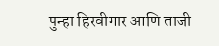पुन्हा हिरवीगार आणि ताजी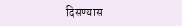दिसण्यास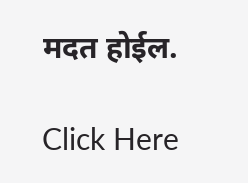मदत होईल.

Click Here